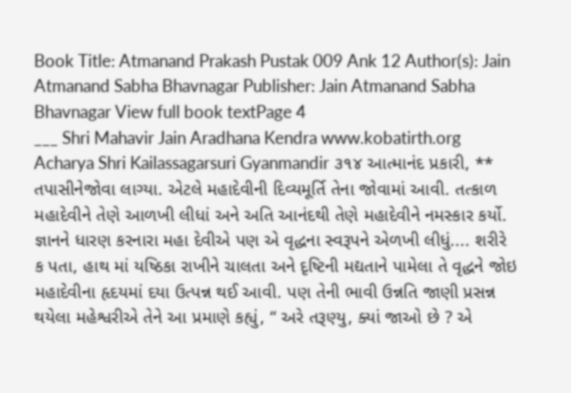Book Title: Atmanand Prakash Pustak 009 Ank 12 Author(s): Jain Atmanand Sabha Bhavnagar Publisher: Jain Atmanand Sabha Bhavnagar View full book textPage 4
___ Shri Mahavir Jain Aradhana Kendra www.kobatirth.org Acharya Shri Kailassagarsuri Gyanmandir ૩૧૪ આત્માનંદ પ્રકારી, ** તપાસીનેજોવા લાગ્યા. એટલે મહાદેવીની દિવ્યમૂર્તિ તેના જોવામાં આવી. તત્કાળ મહાદેવીને તેણે આળખી લીધાં અને અતિ આનંદથી તેણે મહાદેવીને નમસ્કાર કર્યો. જ્ઞાનને ધારણ કરનારા મહા દેવીએ પણ એ વૃદ્ધના સ્વરૂપને એળખી લીધું.... શરીરે ક પતા, હાથ માં યષ્ઠિકા રાખીને ચાલતા અને દૃષ્ટિની મદ્યતાને પામેલા તે વૃદ્ધને જોઇ મહાદેવીના હૃદયમાં દયા ઉત્પન્ન થઈ આવી. પણ તેની ભાવી ઉન્નતિ જાણી પ્રસન્ન થયેલા મહેશ્વરીએ તેને આ પ્રમાણે કહ્યું, “ અરે તરૂણ્યુ, ક્યાં જાઓ છે ? એ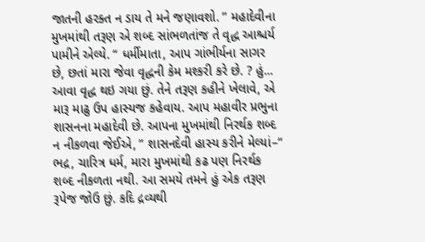જાતની હરક્ત ન ડાય તે મને જણાવશો. ” મહાદેવીના મુખમાંથી તરૂણ એ શબ્દ સાંભળતાંજ તે વૃદ્ધ આશ્ચર્ય પામીને એલ્યે. “ ધર્મીમાતા, આપ ગાંભીર્યના સાગર છે, છતાં મારા જેવા વૃદ્ધની કેમ મશ્કરી કરે છે. ? હું... આવા વૃદ્ધ થઇ ગયા છું. તેને તરૂણ કહીને ખેલાવે, એ મારૂ માઢુ ઉપ હાસ્યજ કહેવાય. આપ મહાવીર પ્રભુના શાસનના મહાદેવી છે. આપના મુખમાંથી નિરર્થક શબ્દ ન નીકળવા જેઈએ, ” શાસનદેવી હાસ્ય કરીને મેલ્યાં–“ ભદ્ર, ચારિત્ર ધર્મ, મારા મુખમાંથી કઢ પણ નિરર્થક શબ્દ નીકળતા નથી. આ સમયે તમને હું એક તરૂણ રૂપેજ જોઉ છું. કદિ દ્રવ્યથી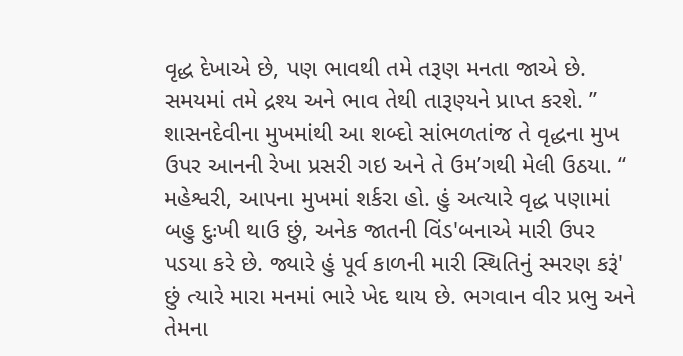વૃદ્ધ દેખાએ છે, પણ ભાવથી તમે તરૂણ મનતા જાએ છે. સમયમાં તમે દ્રશ્ય અને ભાવ તેથી તારૂણ્યને પ્રાપ્ત કરશે. ” શાસનદેવીના મુખમાંથી આ શબ્દો સાંભળતાંજ તે વૃદ્ધના મુખ ઉપર આનની રેખા પ્રસરી ગઇ અને તે ઉમ’ગથી મેલી ઉઠયા. “ મહેશ્વરી, આપના મુખમાં શર્કરા હો. હું અત્યારે વૃદ્ધ પણામાં બહુ દુઃખી થાઉ છું, અનેક જાતની વિંડ'બનાએ મારી ઉપર પડયા કરે છે. જ્યારે હું પૂર્વ કાળની મારી સ્થિતિનું સ્મરણ કરૂં' છું ત્યારે મારા મનમાં ભારે ખેદ થાય છે. ભગવાન વીર પ્રભુ અને તેમના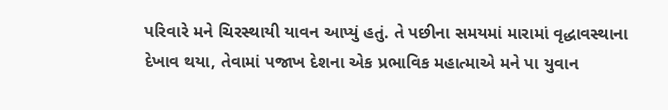પરિવારે મને ચિરસ્થાયી યાવન આપ્યું હતું. તે પછીના સમયમાં મારામાં વૃદ્ધાવસ્થાના દેખાવ થયા, તેવામાં પજાખ દેશના એક પ્રભાવિક મહાત્માએ મને પા યુવાન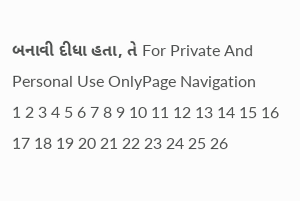બનાવી દીધા હતા, તે For Private And Personal Use OnlyPage Navigation
1 2 3 4 5 6 7 8 9 10 11 12 13 14 15 16 17 18 19 20 21 22 23 24 25 26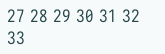27 28 29 30 31 32 33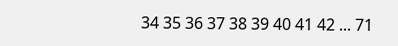34 35 36 37 38 39 40 41 42 ... 71